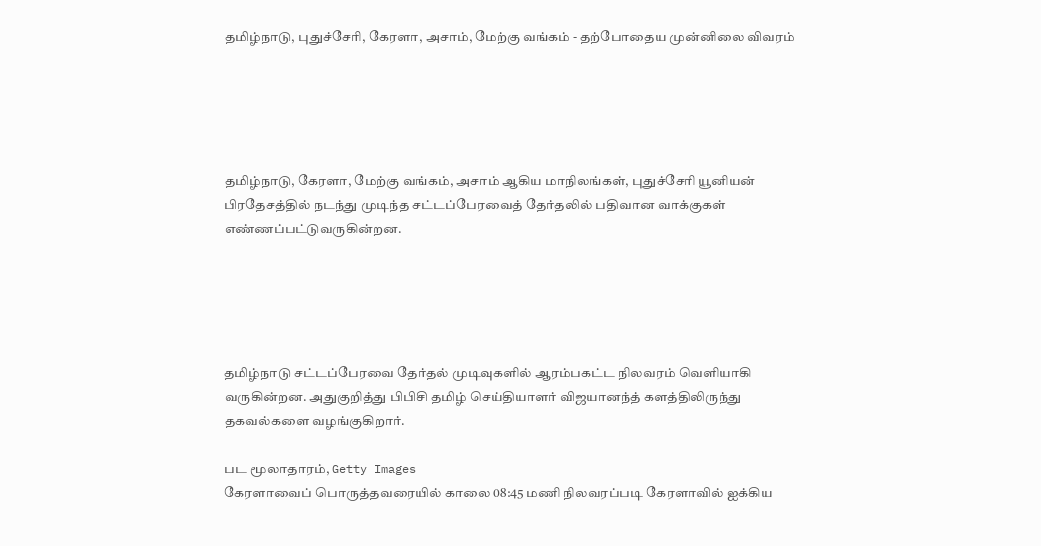தமிழ்நாடு, புதுச்சேரி, கேரளா, அசாம், மேற்கு வங்கம் - தற்போதைய முன்னிலை விவரம்





தமிழ்நாடு, கேரளா, மேற்கு வங்கம், அசாம் ஆகிய மாநிலங்கள், புதுச்சேரி யூனியன் பிரதேசத்தில் நடந்து முடிந்த சட்டப்பேரவைத் தேர்தலில் பதிவான வாக்குகள் எண்ணப்பட்டுவருகின்றன.





தமிழ்நாடு சட்டப்பேரவை தேர்தல் முடிவுகளில் ஆரம்பகட்ட நிலவரம் வெளியாகி வருகின்றன. அதுகுறித்து பிபிசி தமிழ் செய்தியாளர் விஜயானந்த் களத்திலிருந்து தகவல்களை வழங்குகிறார்.

பட மூலாதாரம், Getty Images
கேரளாவைப் பொருத்தவரையில் காலை 08:45 மணி நிலவரப்படி கேரளாவில் ஐக்கிய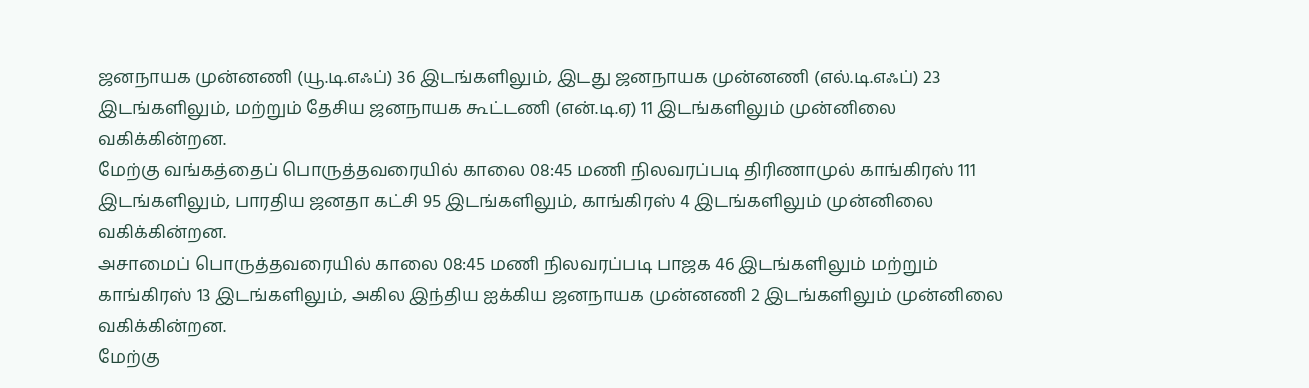ஜனநாயக முன்னணி (யூ.டி.எஃப்) 36 இடங்களிலும், இடது ஜனநாயக முன்னணி (எல்.டி.எஃப்) 23 இடங்களிலும், மற்றும் தேசிய ஜனநாயக கூட்டணி (என்.டி.ஏ) 11 இடங்களிலும் முன்னிலை வகிக்கின்றன.
மேற்கு வங்கத்தைப் பொருத்தவரையில் காலை 08:45 மணி நிலவரப்படி திரிணாமுல் காங்கிரஸ் 111 இடங்களிலும், பாரதிய ஜனதா கட்சி 95 இடங்களிலும், காங்கிரஸ் 4 இடங்களிலும் முன்னிலை வகிக்கின்றன.
அசாமைப் பொருத்தவரையில் காலை 08:45 மணி நிலவரப்படி பாஜக 46 இடங்களிலும் மற்றும் காங்கிரஸ் 13 இடங்களிலும், அகில இந்திய ஐக்கிய ஜனநாயக முன்னணி 2 இடங்களிலும் முன்னிலை வகிக்கின்றன.
மேற்கு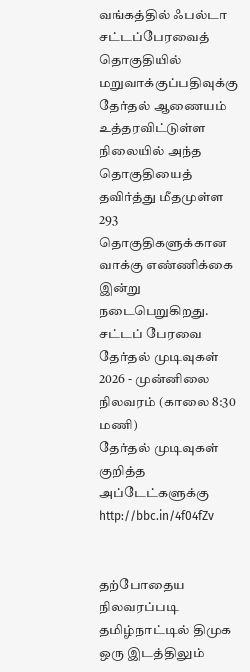வங்கத்தில் ஃபல்டா சட்டப்பேரவைத் தொகுதியில் மறுவாக்குப்பதிவுக்கு தேர்தல் ஆணையம் உத்தரவிட்டுள்ள நிலையில் அந்த தொகுதியைத் தவிர்த்து மீதமுள்ள 293 தொகுதிகளுக்கான வாக்கு எண்ணிக்கை இன்று நடைபெறுகிறது.
சட்டப் பேரவை தேர்தல் முடிவுகள் 2026 - முன்னிலை நிலவரம் (காலை 8:30 மணி)
தேர்தல் முடிவுகள் குறித்த அப்டேட்களுக்கு http://bbc.in/4f04fZv


தற்போதைய நிலவரப்படி தமிழ்நாட்டில் திமுக ஒரு இடத்திலும்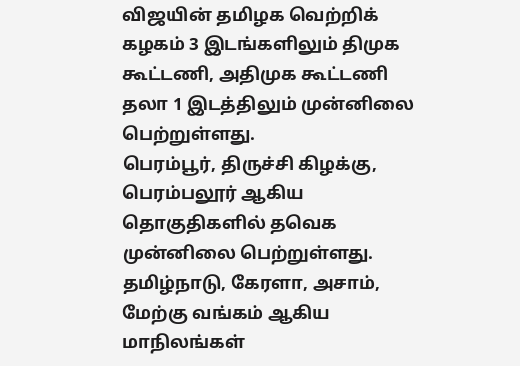விஜயின் தமிழக வெற்றிக் கழகம் 3 இடங்களிலும் திமுக கூட்டணி, அதிமுக கூட்டணி தலா 1 இடத்திலும் முன்னிலை பெற்றுள்ளது.
பெரம்பூர், திருச்சி கிழக்கு, பெரம்பலூர் ஆகிய தொகுதிகளில் தவெக முன்னிலை பெற்றுள்ளது.
தமிழ்நாடு, கேரளா, அசாம், மேற்கு வங்கம் ஆகிய மாநிலங்கள்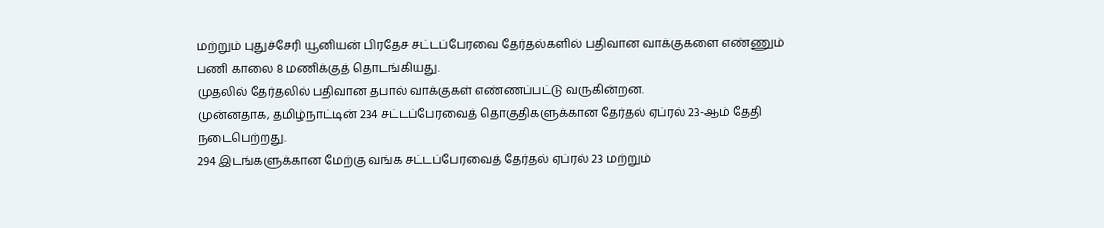மற்றும் புதுச்சேரி யூனியன் பிரதேச சட்டப்பேரவை தேர்தல்களில் பதிவான வாக்குகளை எண்ணும் பணி காலை 8 மணிக்குத் தொடங்கியது.
முதலில் தேர்தலில் பதிவான தபால் வாக்குகள் எண்ணப்பட்டு வருகின்றன.
முன்னதாக, தமிழ்நாட்டின் 234 சட்டப்பேரவைத் தொகுதிகளுக்கான தேர்தல் ஏப்ரல் 23-ஆம் தேதி நடைபெற்றது.
294 இடங்களுக்கான மேற்கு வங்க சட்டப்பேரவைத் தேர்தல் ஏப்ரல் 23 மற்றும்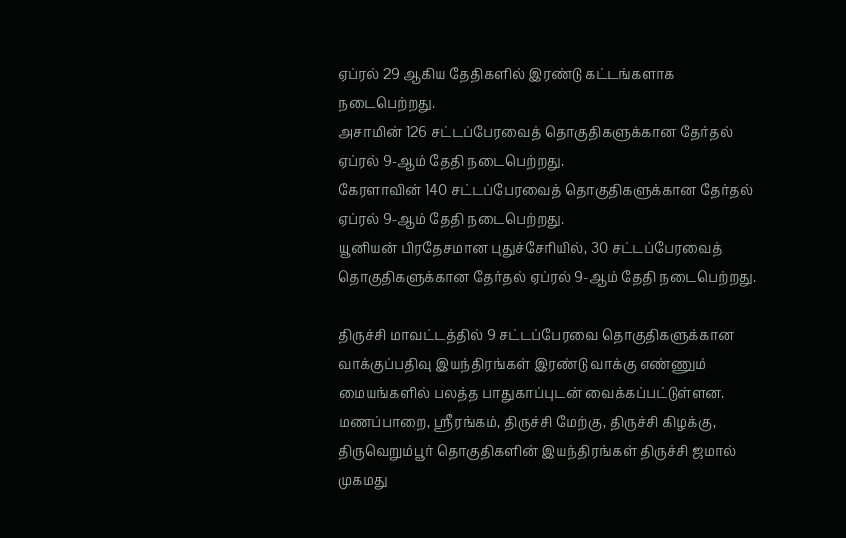ஏப்ரல் 29 ஆகிய தேதிகளில் இரண்டு கட்டங்களாக நடைபெற்றது.
அசாமின் 126 சட்டப்பேரவைத் தொகுதிகளுக்கான தேர்தல் ஏப்ரல் 9-ஆம் தேதி நடைபெற்றது.
கேரளாவின் 140 சட்டப்பேரவைத் தொகுதிகளுக்கான தேர்தல் ஏப்ரல் 9-ஆம் தேதி நடைபெற்றது.
யூனியன் பிரதேசமான புதுச்சேரியில், 30 சட்டப்பேரவைத் தொகுதிகளுக்கான தேர்தல் ஏப்ரல் 9-ஆம் தேதி நடைபெற்றது.

திருச்சி மாவட்டத்தில் 9 சட்டப்பேரவை தொகுதிகளுக்கான வாக்குப்பதிவு இயந்திரங்கள் இரண்டு வாக்கு எண்ணும் மையங்களில் பலத்த பாதுகாப்புடன் வைக்கப்பட்டுள்ளன.
மணப்பாறை, ஸ்ரீரங்கம், திருச்சி மேற்கு, திருச்சி கிழக்கு, திருவெறும்பூர் தொகுதிகளின் இயந்திரங்கள் திருச்சி ஜமால் முகமது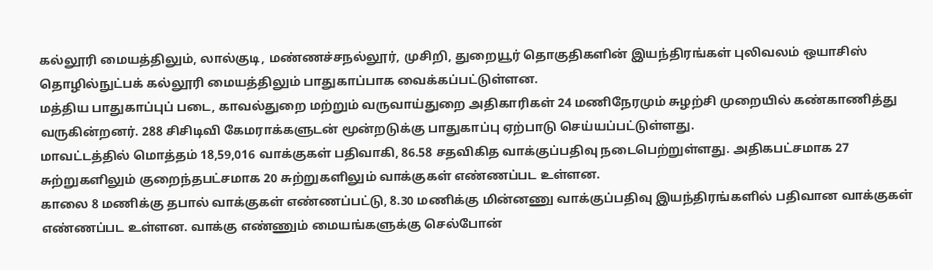கல்லூரி மையத்திலும், லால்குடி, மண்ணச்சநல்லூர், முசிறி, துறையூர் தொகுதிகளின் இயந்திரங்கள் புலிவலம் ஒயாசிஸ் தொழில்நுட்பக் கல்லூரி மையத்திலும் பாதுகாப்பாக வைக்கப்பட்டுள்ளன.
மத்திய பாதுகாப்புப் படை, காவல்துறை மற்றும் வருவாய்துறை அதிகாரிகள் 24 மணிநேரமும் சுழற்சி முறையில் கண்காணித்து வருகின்றனர். 288 சிசிடிவி கேமராக்களுடன் மூன்றடுக்கு பாதுகாப்பு ஏற்பாடு செய்யப்பட்டுள்ளது.
மாவட்டத்தில் மொத்தம் 18,59,016 வாக்குகள் பதிவாகி, 86.58 சதவிகித வாக்குப்பதிவு நடைபெற்றுள்ளது. அதிகபட்சமாக 27 சுற்றுகளிலும் குறைந்தபட்சமாக 20 சுற்றுகளிலும் வாக்குகள் எண்ணப்பட உள்ளன.
காலை 8 மணிக்கு தபால் வாக்குகள் எண்ணப்பட்டு, 8.30 மணிக்கு மின்னணு வாக்குப்பதிவு இயந்திரங்களில் பதிவான வாக்குகள் எண்ணப்பட உள்ளன. வாக்கு எண்ணும் மையங்களுக்கு செல்போன்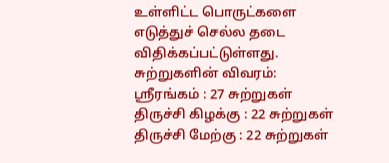உள்ளிட்ட பொருட்களை எடுத்துச் செல்ல தடை விதிக்கப்பட்டுள்ளது.
சுற்றுகளின் விவரம்:
ஸ்ரீரங்கம் : 27 சுற்றுகள்
திருச்சி கிழக்கு : 22 சுற்றுகள்
திருச்சி மேற்கு : 22 சுற்றுகள்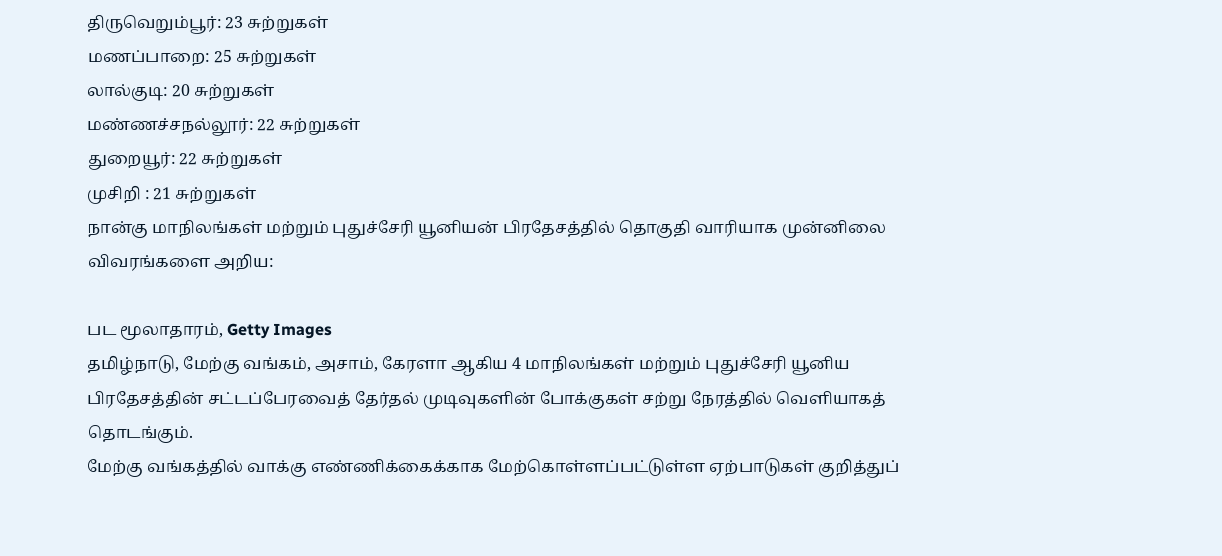திருவெறும்பூர்: 23 சுற்றுகள்
மணப்பாறை: 25 சுற்றுகள்
லால்குடி: 20 சுற்றுகள்
மண்ணச்சநல்லூர்: 22 சுற்றுகள்
துறையூர்: 22 சுற்றுகள்
முசிறி : 21 சுற்றுகள்
நான்கு மாநிலங்கள் மற்றும் புதுச்சேரி யூனியன் பிரதேசத்தில் தொகுதி வாரியாக முன்னிலை விவரங்களை அறிய:

பட மூலாதாரம், Getty Images
தமிழ்நாடு, மேற்கு வங்கம், அசாம், கேரளா ஆகிய 4 மாநிலங்கள் மற்றும் புதுச்சேரி யூனிய பிரதேசத்தின் சட்டப்பேரவைத் தேர்தல் முடிவுகளின் போக்குகள் சற்று நேரத்தில் வெளியாகத் தொடங்கும்.
மேற்கு வங்கத்தில் வாக்கு எண்ணிக்கைக்காக மேற்கொள்ளப்பட்டுள்ள ஏற்பாடுகள் குறித்துப்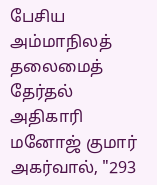பேசிய அம்மாநிலத் தலைமைத் தேர்தல் அதிகாரி மனோஜ் குமார் அகர்வால், "293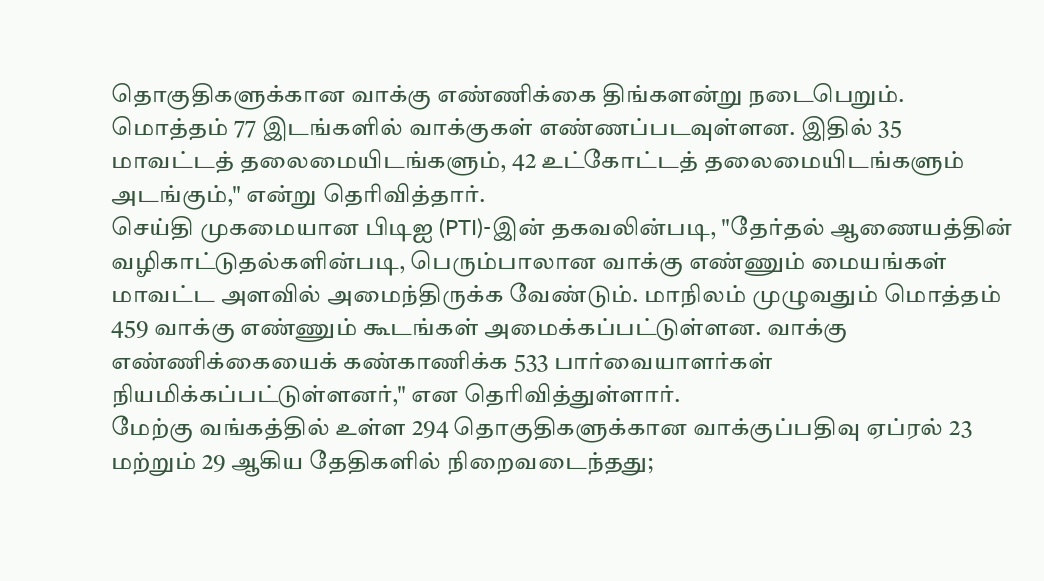தொகுதிகளுக்கான வாக்கு எண்ணிக்கை திங்களன்று நடைபெறும். மொத்தம் 77 இடங்களில் வாக்குகள் எண்ணப்படவுள்ளன. இதில் 35 மாவட்டத் தலைமையிடங்களும், 42 உட்கோட்டத் தலைமையிடங்களும் அடங்கும்," என்று தெரிவித்தார்.
செய்தி முகமையான பிடிஐ (PTI)-இன் தகவலின்படி, "தேர்தல் ஆணையத்தின் வழிகாட்டுதல்களின்படி, பெரும்பாலான வாக்கு எண்ணும் மையங்கள் மாவட்ட அளவில் அமைந்திருக்க வேண்டும். மாநிலம் முழுவதும் மொத்தம் 459 வாக்கு எண்ணும் கூடங்கள் அமைக்கப்பட்டுள்ளன. வாக்கு எண்ணிக்கையைக் கண்காணிக்க 533 பார்வையாளர்கள் நியமிக்கப்பட்டுள்ளனர்," என தெரிவித்துள்ளார்.
மேற்கு வங்கத்தில் உள்ள 294 தொகுதிகளுக்கான வாக்குப்பதிவு ஏப்ரல் 23 மற்றும் 29 ஆகிய தேதிகளில் நிறைவடைந்தது;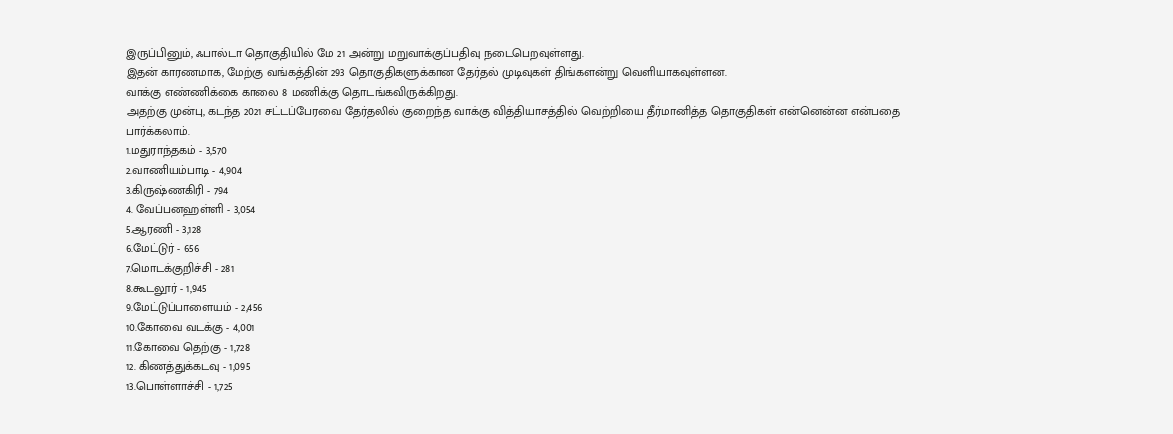இருப்பினும், ஃபால்டா தொகுதியில் மே 21 அன்று மறுவாக்குப்பதிவு நடைபெறவுள்ளது.
இதன் காரணமாக, மேற்கு வங்கத்தின் 293 தொகுதிகளுக்கான தேர்தல் முடிவுகள் திங்களன்று வெளியாகவுள்ளன.
வாக்கு எண்ணிக்கை காலை 8 மணிக்கு தொடங்கவிருக்கிறது.
அதற்கு முன்பு, கடந்த 2021 சட்டப்பேரவை தேர்தலில் குறைந்த வாக்கு வித்தியாசத்தில் வெற்றியை தீர்மானித்த தொகுதிகள் என்னென்ன என்பதை பார்க்கலாம்.
1.மதுராந்தகம் - 3,570
2.வாணியம்பாடி - 4,904
3.கிருஷ்ணகிரி - 794
4. வேப்பனஹள்ளி - 3,054
5.ஆரணி - 3,128
6.மேட்டுர் - 656
7.மொடக்குறிச்சி - 281
8.கூடலூர் - 1,945
9.மேட்டுப்பாளையம் - 2,456
10.கோவை வடக்கு - 4,001
11.கோவை தெற்கு - 1,728
12. கிணத்துக்கடவு - 1,095
13.பொள்ளாச்சி - 1,725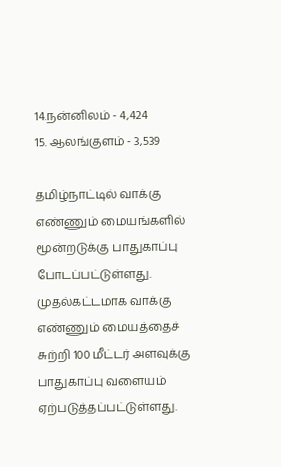14.நன்னிலம் - 4,424
15. ஆலங்குளம் - 3,539

தமிழ்நாட்டில் வாக்கு எண்ணும் மையங்களில் மூன்றடுக்கு பாதுகாப்பு போடப்பட்டுள்ளது.
முதல்கட்டமாக வாக்கு எண்ணும் மையத்தைச் சுற்றி 100 மீட்டர் அளவுக்கு பாதுகாப்பு வளையம் ஏற்படுத்தப்பட்டுள்ளது.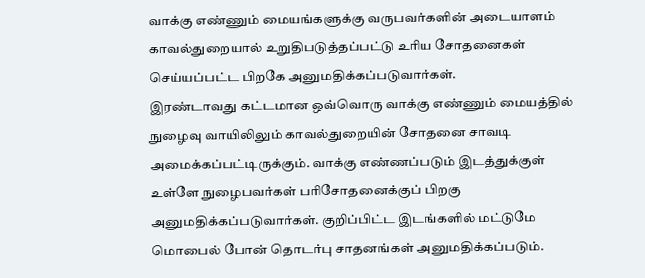வாக்கு எண்ணும் மையங்களுக்கு வருபவர்களின் அடையாளம் காவல்துறையால் உறுதிபடுத்தப்பட்டு உரிய சோதனைகள் செய்யப்பட்ட பிறகே அனுமதிக்கப்படுவார்கள்.
இரண்டாவது கட்டமான ஒவ்வொரு வாக்கு எண்ணும் மையத்தில் நுழைவு வாயிலிலும் காவல்துறையின் சோதனை சாவடி அமைக்கப்பட்டிருக்கும். வாக்கு எண்ணப்படும் இடத்துக்குள் உள்ளே நுழைபவர்கள் பரிசோதனைக்குப் பிறகு அனுமதிக்கப்படுவார்கள். குறிப்பிட்ட இடங்களில் மட்டுமே மொபைல் போன் தொடர்பு சாதனங்கள் அனுமதிக்கப்படும்.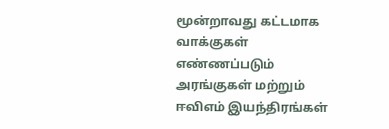மூன்றாவது கட்டமாக வாக்குகள் எண்ணப்படும் அரங்குகள் மற்றும் ஈவிஎம் இயந்திரங்கள்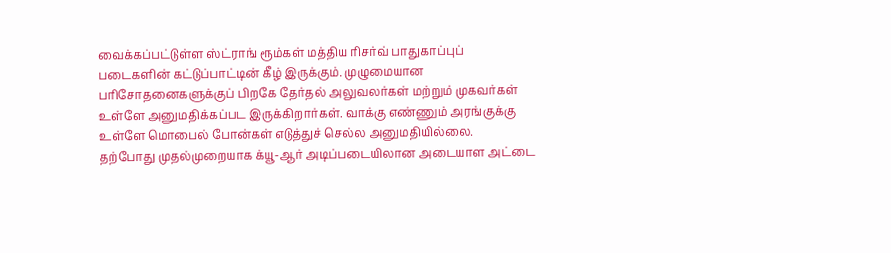வைக்கப்பட்டுள்ள ஸ்ட்ராங் ரூம்கள் மத்திய ரிசர்வ் பாதுகாப்புப் படைகளின் கட்டுப்பாட்டின் கீழ் இருக்கும். முழுமையான பரிசோதனைகளுக்குப் பிறகே தேர்தல் அலுவலர்கள் மற்றும் முகவர்கள் உள்ளே அனுமதிக்கப்பட இருக்கிறார்கள். வாக்கு எண்ணும் அரங்குக்கு உள்ளே மொபைல் போன்கள் எடுத்துச் செல்ல அனுமதியில்லை.
தற்போது முதல்முறையாக க்யூ-ஆர் அடிப்படையிலான அடையாள அட்டை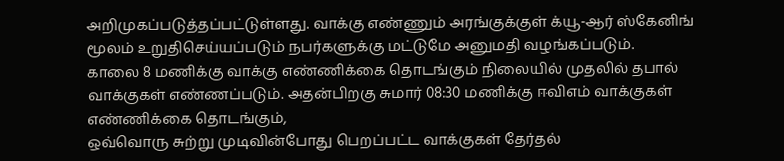அறிமுகப்படுத்தப்பட்டுள்ளது. வாக்கு எண்ணும் அரங்குக்குள் க்யூ-ஆர் ஸ்கேனிங் மூலம் உறுதிசெய்யப்படும் நபர்களுக்கு மட்டுமே அனுமதி வழங்கப்படும்.
காலை 8 மணிக்கு வாக்கு எண்ணிக்கை தொடங்கும் நிலையில் முதலில் தபால் வாக்குகள் எண்ணப்படும். அதன்பிறகு சுமார் 08:30 மணிக்கு ஈவிஎம் வாக்குகள் எண்ணிக்கை தொடங்கும்,
ஒவ்வொரு சுற்று முடிவின்போது பெறப்பட்ட வாக்குகள் தேர்தல்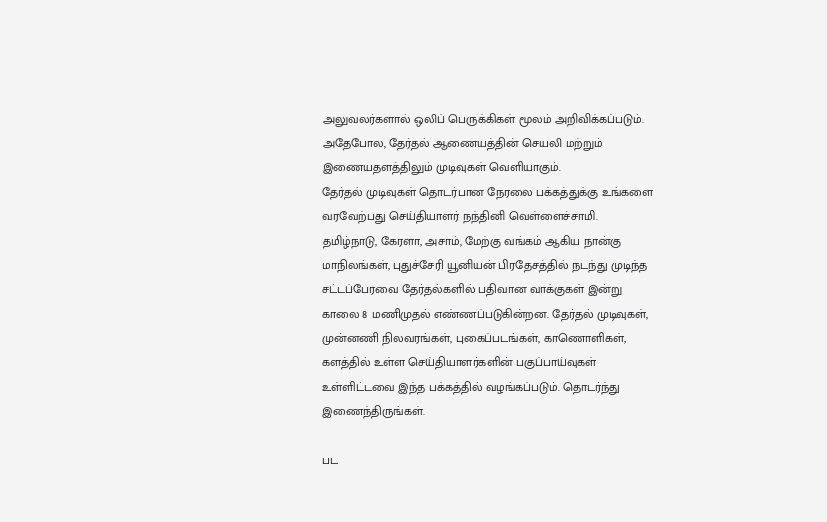அலுவலர்களால் ஒலிப் பெருக்கிகள் மூலம் அறிவிக்கப்படும். அதேபோல, தேர்தல் ஆணையத்தின் செயலி மற்றும் இணையதளத்திலும் முடிவுகள் வெளியாகும்.
தேர்தல் முடிவுகள் தொடர்பான நேரலை பக்கத்துக்கு உங்களை வரவேற்பது செய்தியாளர் நந்தினி வெள்ளைச்சாமி.
தமிழ்நாடு, கேரளா, அசாம், மேற்கு வங்கம் ஆகிய நான்கு மாநிலங்கள், புதுச்சேரி யூனியன் பிரதேசத்தில் நடந்து முடிந்த சட்டப்பேரவை தேர்தல்களில் பதிவான வாக்குகள் இன்று காலை 8 மணிமுதல் எண்ணப்படுகின்றன. தேர்தல் முடிவுகள், முன்னணி நிலவரங்கள், புகைப்படங்கள், காணொளிகள், களத்தில் உள்ள செய்தியாளர்களின் பகுப்பாய்வுகள் உள்ளிட்டவை இந்த பக்கத்தில் வழங்கப்படும். தொடர்ந்து இணைந்திருங்கள்.

பட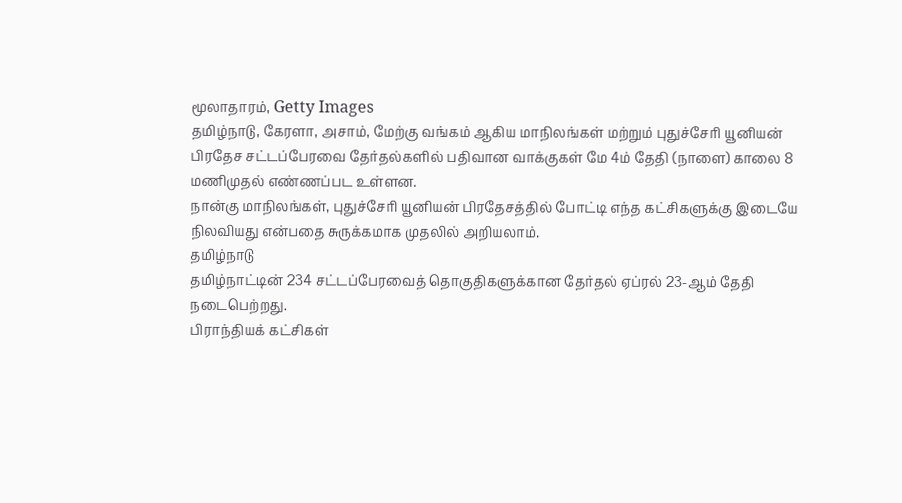மூலாதாரம், Getty Images
தமிழ்நாடு, கேரளா, அசாம், மேற்கு வங்கம் ஆகிய மாநிலங்கள் மற்றும் புதுச்சேரி யூனியன் பிரதேச சட்டப்பேரவை தேர்தல்களில் பதிவான வாக்குகள் மே 4ம் தேதி (நாளை) காலை 8 மணிமுதல் எண்ணப்பட உள்ளன.
நான்கு மாநிலங்கள், புதுச்சேரி யூனியன் பிரதேசத்தில் போட்டி எந்த கட்சிகளுக்கு இடையே நிலவியது என்பதை சுருக்கமாக முதலில் அறியலாம்.
தமிழ்நாடு
தமிழ்நாட்டின் 234 சட்டப்பேரவைத் தொகுதிகளுக்கான தேர்தல் ஏப்ரல் 23-ஆம் தேதி நடைபெற்றது.
பிராந்தியக் கட்சிகள்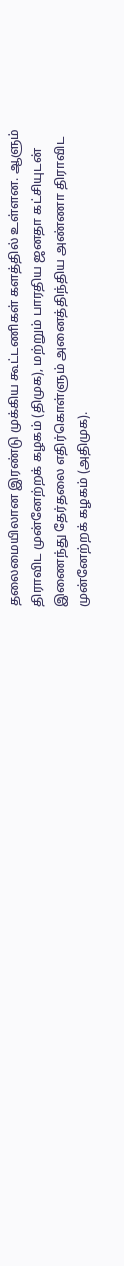தலைமையிலான இரண்டு முக்கிய கூட்டணிகள் களத்தில் உள்ளன. ஆளும் திராவிட முன்னேற்றக் கழகம் (திமுக), மற்றும் பாரதிய ஜனதா கட்சியுடன் இணைந்து தேர்தலை எதிர்கொள்ளும் அனைத்திந்திய அண்ணா திராவிட முன்னேற்றக் கழகம் (அதிமுக).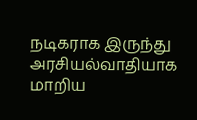நடிகராக இருந்து அரசியல்வாதியாக மாறிய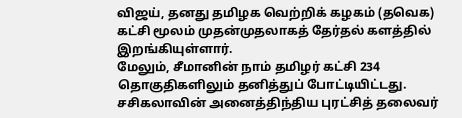விஜய், தனது தமிழக வெற்றிக் கழகம் (தவெக) கட்சி மூலம் முதன்முதலாகத் தேர்தல் களத்தில் இறங்கியுள்ளார்.
மேலும், சீமானின் நாம் தமிழர் கட்சி 234 தொகுதிகளிலும் தனித்துப் போட்டியிட்டது.
சசிகலாவின் அனைத்திந்திய புரட்சித் தலைவர்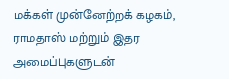மக்கள் முன்னேற்றக் கழகம், ராமதாஸ் மற்றும் இதர அமைப்புகளுடன்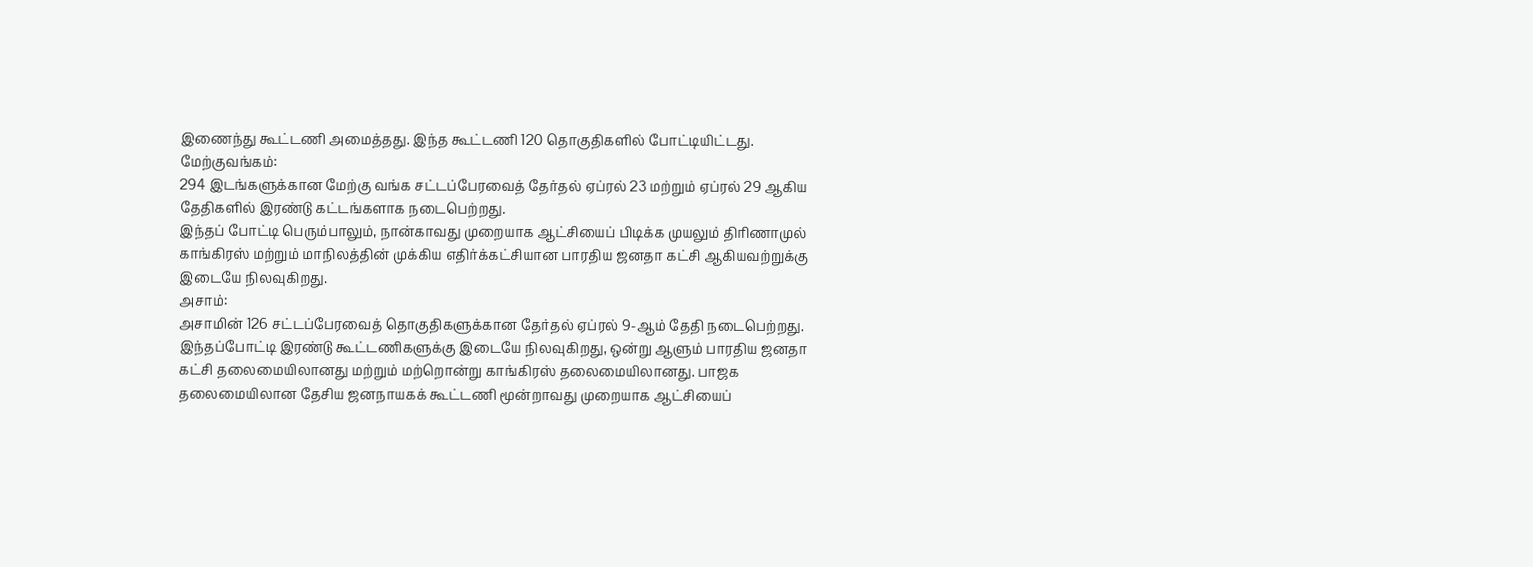இணைந்து கூட்டணி அமைத்தது. இந்த கூட்டணி 120 தொகுதிகளில் போட்டியிட்டது.
மேற்குவங்கம்:
294 இடங்களுக்கான மேற்கு வங்க சட்டப்பேரவைத் தேர்தல் ஏப்ரல் 23 மற்றும் ஏப்ரல் 29 ஆகிய தேதிகளில் இரண்டு கட்டங்களாக நடைபெற்றது.
இந்தப் போட்டி பெரும்பாலும், நான்காவது முறையாக ஆட்சியைப் பிடிக்க முயலும் திரிணாமுல் காங்கிரஸ் மற்றும் மாநிலத்தின் முக்கிய எதிர்க்கட்சியான பாரதிய ஜனதா கட்சி ஆகியவற்றுக்கு இடையே நிலவுகிறது.
அசாம்:
அசாமின் 126 சட்டப்பேரவைத் தொகுதிகளுக்கான தேர்தல் ஏப்ரல் 9-ஆம் தேதி நடைபெற்றது.
இந்தப்போட்டி இரண்டு கூட்டணிகளுக்கு இடையே நிலவுகிறது, ஒன்று ஆளும் பாரதிய ஜனதா கட்சி தலைமையிலானது மற்றும் மற்றொன்று காங்கிரஸ் தலைமையிலானது. பாஜக தலைமையிலான தேசிய ஜனநாயகக் கூட்டணி மூன்றாவது முறையாக ஆட்சியைப்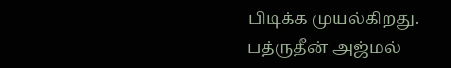பிடிக்க முயல்கிறது.
பத்ருதீன் அஜ்மல்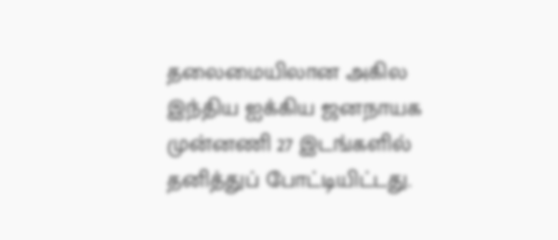தலைமையிலான அகில இந்திய ஐக்கிய ஜனநாயக முன்னணி 27 இடங்களில் தனித்துப் போட்டியிட்டது.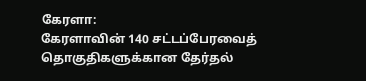கேரளா:
கேரளாவின் 140 சட்டப்பேரவைத் தொகுதிகளுக்கான தேர்தல்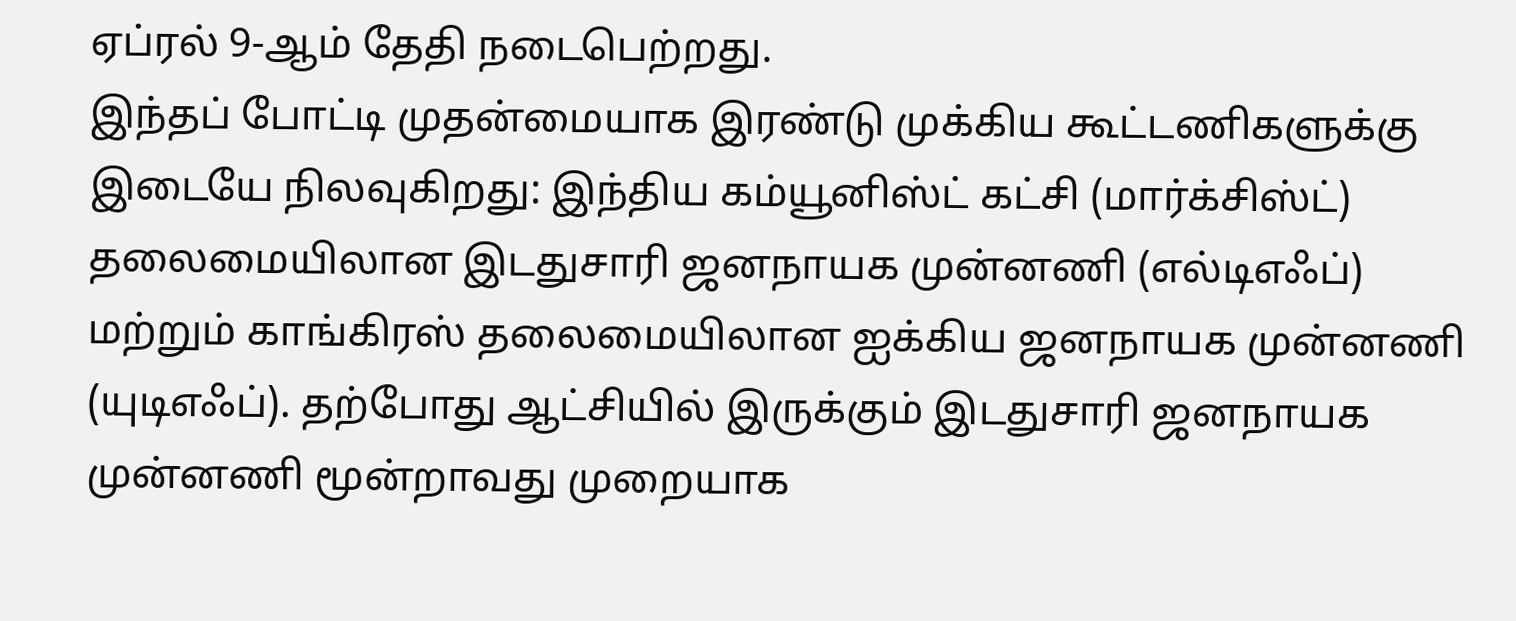ஏப்ரல் 9-ஆம் தேதி நடைபெற்றது.
இந்தப் போட்டி முதன்மையாக இரண்டு முக்கிய கூட்டணிகளுக்கு இடையே நிலவுகிறது: இந்திய கம்யூனிஸ்ட் கட்சி (மார்க்சிஸ்ட்) தலைமையிலான இடதுசாரி ஜனநாயக முன்னணி (எல்டிஎஃப்) மற்றும் காங்கிரஸ் தலைமையிலான ஐக்கிய ஜனநாயக முன்னணி (யுடிஎஃப்). தற்போது ஆட்சியில் இருக்கும் இடதுசாரி ஜனநாயக முன்னணி மூன்றாவது முறையாக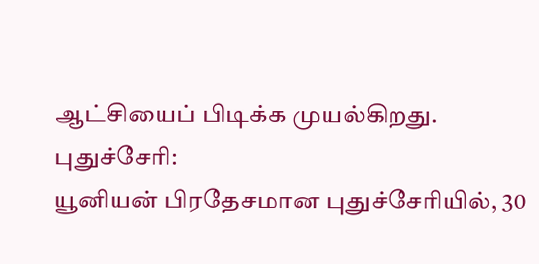ஆட்சியைப் பிடிக்க முயல்கிறது.
புதுச்சேரி:
யூனியன் பிரதேசமான புதுச்சேரியில், 30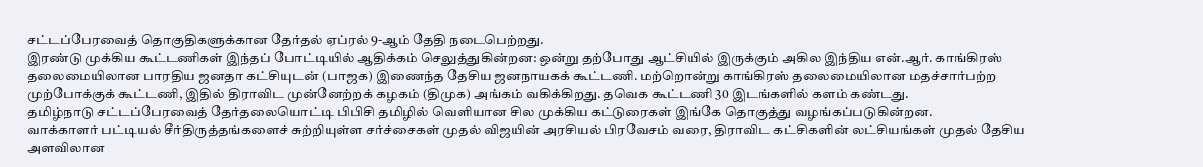சட்டப்பேரவைத் தொகுதிகளுக்கான தேர்தல் ஏப்ரல் 9-ஆம் தேதி நடைபெற்றது.
இரண்டு முக்கிய கூட்டணிகள் இந்தப் போட்டியில் ஆதிக்கம் செலுத்துகின்றன: ஒன்று தற்போது ஆட்சியில் இருக்கும் அகில இந்திய என்.ஆர். காங்கிரஸ் தலைமையிலான பாரதிய ஜனதா கட்சியுடன் (பாஜக) இணைந்த தேசிய ஜனநாயகக் கூட்டணி. மற்றொன்று காங்கிரஸ் தலைமையிலான மதச்சார்பற்ற முற்போக்குக் கூட்டணி, இதில் திராவிட முன்னேற்றக் கழகம் (திமுக) அங்கம் வகிக்கிறது. தவெக கூட்டணி 30 இடங்களில் களம் கண்டது.
தமிழ்நாடு சட்டப்பேரவைத் தேர்தலையொட்டி பிபிசி தமிழில் வெளியான சில முக்கிய கட்டுரைகள் இங்கே தொகுத்து வழங்கப்படுகின்றன.
வாக்காளர் பட்டியல் சீர்திருத்தங்களைச் சுற்றியுள்ள சர்ச்சைகள் முதல் விஜயின் அரசியல் பிரவேசம் வரை, திராவிட கட்சிகளின் லட்சியங்கள் முதல் தேசிய அளவிலான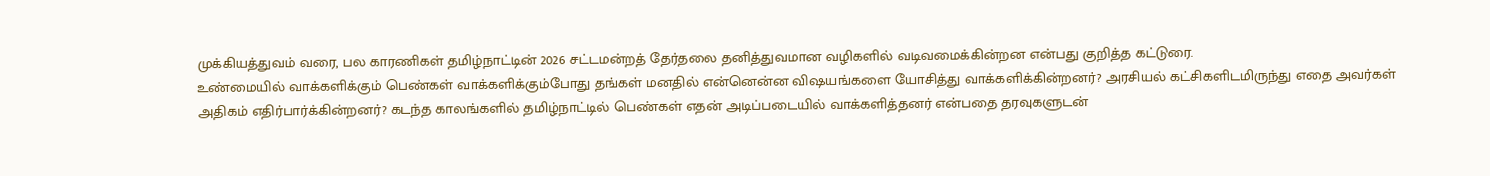முக்கியத்துவம் வரை, பல காரணிகள் தமிழ்நாட்டின் 2026 சட்டமன்றத் தேர்தலை தனித்துவமான வழிகளில் வடிவமைக்கின்றன என்பது குறித்த கட்டுரை.
உண்மையில் வாக்களிக்கும் பெண்கள் வாக்களிக்கும்போது தங்கள் மனதில் என்னென்ன விஷயங்களை யோசித்து வாக்களிக்கின்றனர்? அரசியல் கட்சிகளிடமிருந்து எதை அவர்கள் அதிகம் எதிர்பார்க்கின்றனர்? கடந்த காலங்களில் தமிழ்நாட்டில் பெண்கள் எதன் அடிப்படையில் வாக்களித்தனர் என்பதை தரவுகளுடன்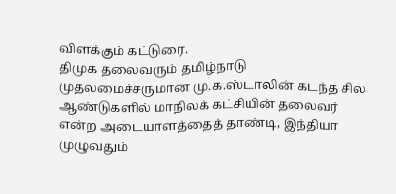விளக்கும் கட்டுரை.
திமுக தலைவரும் தமிழ்நாடு முதலமைச்சருமான மு.க.ஸ்டாலின் கடந்த சில ஆண்டுகளில் மாநிலக் கட்சியின் தலைவர் என்ற அடையாளத்தைத் தாண்டி, இந்தியா முழுவதும்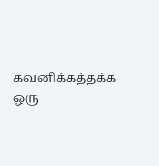கவனிக்கத்தக்க ஒரு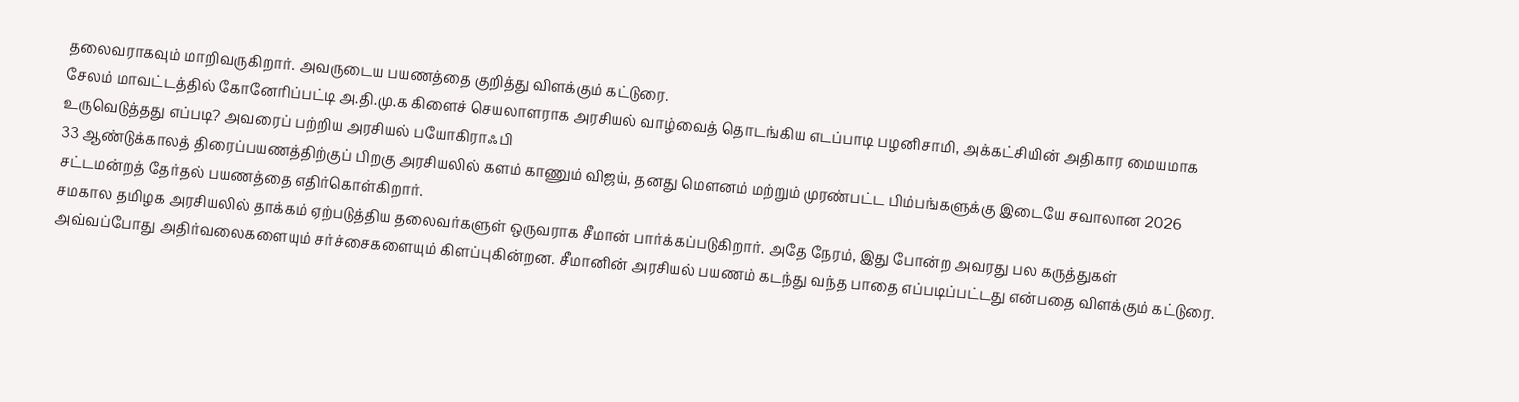தலைவராகவும் மாறிவருகிறார். அவருடைய பயணத்தை குறித்து விளக்கும் கட்டுரை.
சேலம் மாவட்டத்தில் கோனேரிப்பட்டி அ.தி.மு.க கிளைச் செயலாளராக அரசியல் வாழ்வைத் தொடங்கிய எடப்பாடி பழனிசாமி, அக்கட்சியின் அதிகார மையமாக உருவெடுத்தது எப்படி? அவரைப் பற்றிய அரசியல் பயோகிராஃபி
33 ஆண்டுக்காலத் திரைப்பயணத்திற்குப் பிறகு அரசியலில் களம் காணும் விஜய், தனது மௌனம் மற்றும் முரண்பட்ட பிம்பங்களுக்கு இடையே சவாலான 2026 சட்டமன்றத் தேர்தல் பயணத்தை எதிர்கொள்கிறார்.
சமகால தமிழக அரசியலில் தாக்கம் ஏற்படுத்திய தலைவர்களுள் ஒருவராக சீமான் பார்க்கப்படுகிறார். அதே நேரம், இது போன்ற அவரது பல கருத்துகள் அவ்வப்போது அதிர்வலைகளையும் சர்ச்சைகளையும் கிளப்புகின்றன. சீமானின் அரசியல் பயணம் கடந்து வந்த பாதை எப்படிப்பட்டது என்பதை விளக்கும் கட்டுரை.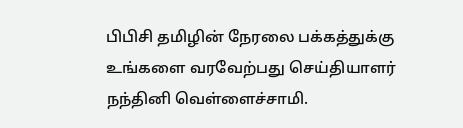பிபிசி தமிழின் நேரலை பக்கத்துக்கு உங்களை வரவேற்பது செய்தியாளர் நந்தினி வெள்ளைச்சாமி.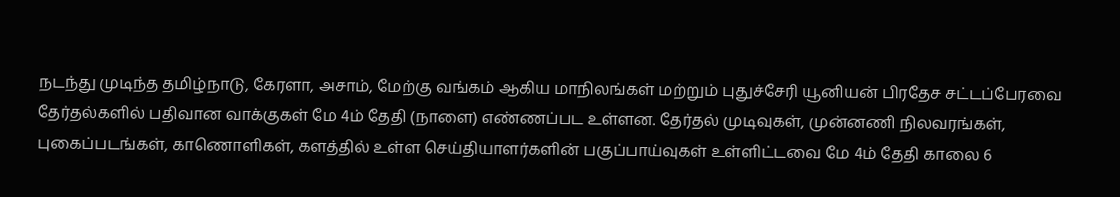நடந்து முடிந்த தமிழ்நாடு, கேரளா, அசாம், மேற்கு வங்கம் ஆகிய மாநிலங்கள் மற்றும் புதுச்சேரி யூனியன் பிரதேச சட்டப்பேரவை தேர்தல்களில் பதிவான வாக்குகள் மே 4ம் தேதி (நாளை) எண்ணப்பட உள்ளன. தேர்தல் முடிவுகள், முன்னணி நிலவரங்கள், புகைப்படங்கள், காணொளிகள், களத்தில் உள்ள செய்தியாளர்களின் பகுப்பாய்வுகள் உள்ளிட்டவை மே 4ம் தேதி காலை 6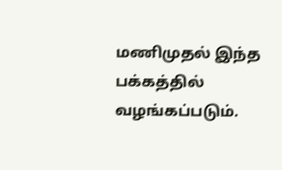மணிமுதல் இந்த பக்கத்தில் வழங்கப்படும்.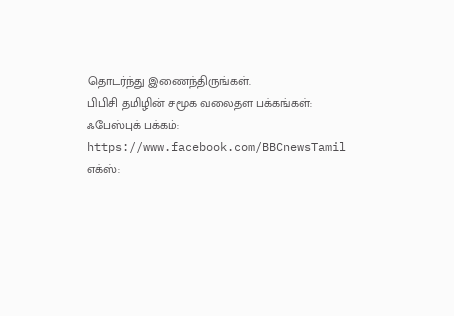தொடர்ந்து இணைந்திருங்கள்.
பிபிசி தமிழின் சமூக வலைதள பக்கங்கள்:
ஃபேஸ்புக் பக்கம்: https://www.facebook.com/BBCnewsTamil
எக்ஸ்: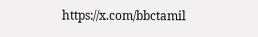https://x.com/bbctamil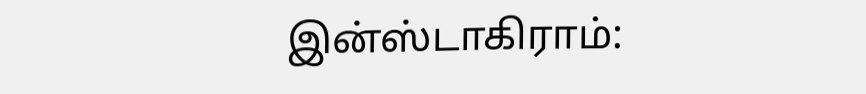இன்ஸ்டாகிராம்: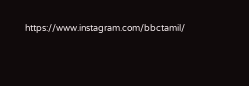https://www.instagram.com/bbctamil/